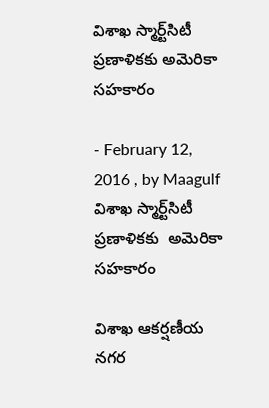విశాఖ స్మార్ట్‌సిటీ ప్రణాళికకు అమెరికా సహకారం

- February 12, 2016 , by Maagulf
విశాఖ స్మార్ట్‌సిటీ ప్రణాళికకు  అమెరికా సహకారం

విశాఖ ఆకర్షణీయ నగర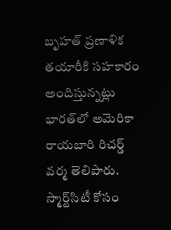బృహత్‌ ప్రణాళిక తయారీకి సహకారం అందిస్తున్నట్లు భారత్‌లో అమెరికా రాయబారి రిచర్డ్‌ వర్మ తెలిపారు. స్మార్ట్‌సిటీ కోసం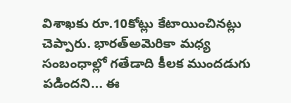విశాఖకు రూ.10కోట్లు కేటాయించినట్లు చెప్పారు. భారత్‌అమెరికా మధ్య సంబంధాల్లో గతేడాది కీలక ముందడుగు పడిందని... ఈ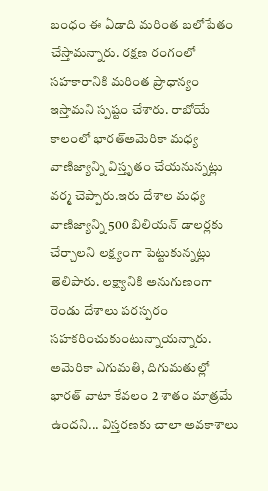బంధం ఈ ఏడాది మరింత బలోపేతం చేస్తామన్నారు. రక్షణ రంగంలో సహకారానికి మరింత ప్రాధాన్యం ఇస్తామని స్పష్టం చేశారు. రాబోయే కాలంలో భారత్‌అమెరికా మధ్య వాణిజ్యాన్ని విస్తృతం చేయనున్నట్లు వర్మ చెప్పారు.ఇరు దేశాల మధ్య వాణిజ్యాన్ని 500 బిలియన్‌ డాలర్లకు చేర్చాలని లక్ష్యంగా పెట్టుకున్నట్లు తెలిపారు. లక్ష్యానికి అనుగుణంగా రెండు దేశాలు పరస్పరం సహకరించుకుంటున్నాయన్నారు. అమెరికా ఎగుమతి, దిగుమతుల్లో భారత్‌ వాటా కేవలం 2 శాతం మాత్రమే ఉందని... విస్తరణకు చాలా అవకాశాలు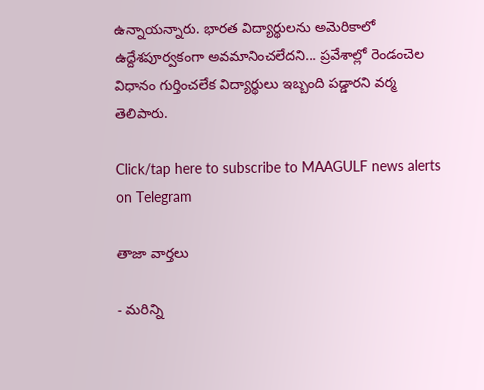ఉన్నాయన్నారు. భారత విద్యార్థులను అమెరికాలో ఉద్దేశపూర్వకంగా అవమానించలేదని... ప్రవేశాల్లో రెండంచెల విధానం గుర్తించలేక విద్యార్థులు ఇబ్బంది పడ్డారని వర్మ తెలిపారు.

Click/tap here to subscribe to MAAGULF news alerts on Telegram

తాజా వార్తలు

- మరిన్ని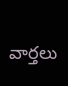వార్తలు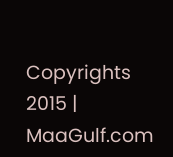Copyrights 2015 | MaaGulf.com